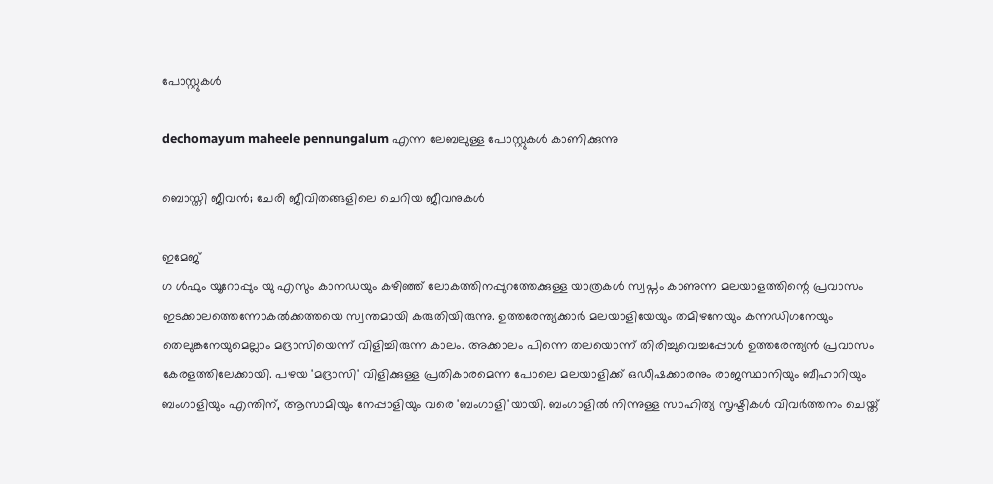പോസ്റ്റുകള്‍

dechomayum maheele pennungalum എന്ന ലേബലുള്ള പോസ്റ്റുകൾ കാണിക്കുന്നു

ബൊസ്തി ജീവന്‍; ചേരി ജീവിതങ്ങളിലെ ചെറിയ ജീവനുകള്‍

ഇമേജ്
ഗ ള്‍ഫും യൂറോപ്പും യു എസും കാനഡയും കഴിഞ്ഞ് ലോകത്തിനപ്പുറത്തേക്കുള്ള യാത്രകള്‍ സ്വപ്നം കാണുന്ന മലയാളത്തിന്റെ പ്രവാസം ഇടക്കാലത്തെന്നോകല്‍ക്കത്തയെ സ്വന്തമായി കരുതിയിരുന്നു. ഉത്തരേന്ത്യക്കാര്‍ മലയാളിയേയും തമിഴനേയും കന്നഡിഗനേയും തെലുങ്കനേയുമെല്ലാം മദ്രാസിയെന്ന് വിളിച്ചിരുന്ന കാലം. അക്കാലം പിന്നെ തലയൊന്ന് തിരിച്ചുവെച്ചപ്പോള്‍ ഉത്തരേന്ത്യന്‍ പ്രവാസം കേരളത്തിലേക്കായി. പഴയ 'മദ്രാസി' വിളിക്കുള്ള പ്രതികാരമെന്ന പോലെ മലയാളിക്ക് ഒഡീഷക്കാരനും രാജസ്ഥാനിയും ബീഹാറിയും ബംഗാളിയും എന്തിന്, ആസാമിയും നേപ്പാളിയും വരെ 'ബംഗാളി'യായി. ബംഗാളില്‍ നിന്നുള്ള സാഹിത്യ സൃഷ്ടികള്‍ വിവര്‍ത്തനം ചെയ്ത്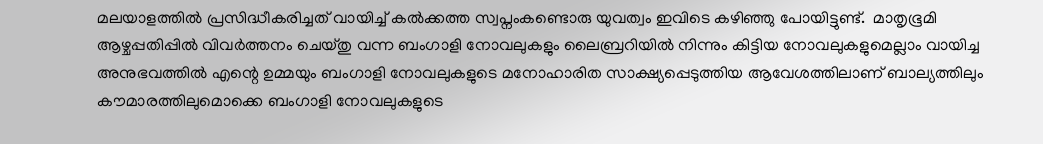മലയാളത്തില്‍ പ്രസിദ്ധീകരിച്ചത് വായിച്ച് കല്‍ക്കത്ത സ്വപ്നംകണ്ടൊരു യുവത്വം ഇവിടെ കഴിഞ്ഞു പോയിട്ടുണ്ട്.  മാതൃഭൂമി ആഴ്ചപ്പതിപ്പില്‍ വിവര്‍ത്തനം ചെയ്തു വന്ന ബംഗാളി നോവലുകളും ലൈബ്രറിയില്‍ നിന്നും കിട്ടിയ നോവലുകളുമെല്ലാം വായിച്ച അനുഭവത്തില്‍ എന്റെ ഉമ്മയും ബംഗാളി നോവലുകളുടെ മനോഹാരിത സാക്ഷ്യപ്പെടുത്തിയ ആവേശത്തിലാണ് ബാല്യത്തിലും കൗമാരത്തിലുമൊക്കെ ബംഗാളി നോവലുകളുടെ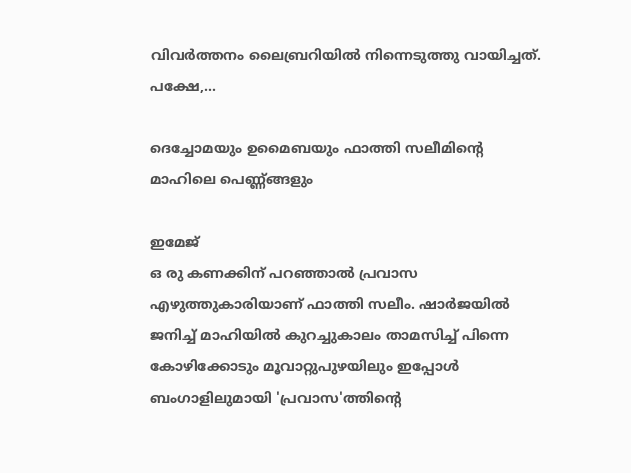വിവര്‍ത്തനം ലൈബ്രറിയില്‍ നിന്നെടുത്തു വായിച്ചത്. പക്ഷേ,...

ദെച്ചോമയും ഉമൈബയും ഫാത്തി സലീമിന്റെ മാഹിലെ പെണ്ണ്ങ്ങളും

ഇമേജ്
ഒ രു കണക്കിന് പറഞ്ഞാല്‍ പ്രവാസ എഴുത്തുകാരിയാണ് ഫാത്തി സലീം. ഷാര്‍ജയില്‍ ജനിച്ച് മാഹിയില്‍ കുറച്ചുകാലം താമസിച്ച് പിന്നെ കോഴിക്കോടും മൂവാറ്റുപുഴയിലും ഇപ്പോള്‍ ബംഗാളിലുമായി 'പ്രവാസ'ത്തിന്റെ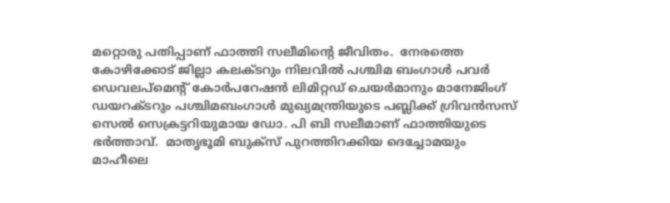മറ്റൊരു പതിപ്പാണ് ഫാത്തി സലീമിന്റെ ജീവിതം.  നേരത്തെ കോഴിക്കോട് ജില്ലാ കലക്ടറും നിലവില്‍ പശ്ചിമ ബംഗാള്‍ പവര്‍ ഡെവലപ്‌മെന്റ് കോര്‍പറേഷന്‍ ലിമിറ്റഡ് ചെയര്‍മാനും മാനേജിംഗ് ഡയറക്ടറും പശ്ചിമബംഗാള്‍ മുഖ്യമന്ത്രിയുടെ പബ്ലിക്ക് ഗ്രിവന്‍സസ് സെല്‍ സെക്രട്ടറിയുമായ ഡോ. പി ബി സലീമാണ് ഫാത്തിയുടെ ഭര്‍ത്താവ്.  മാതൃഭൂമി ബുക്‌സ് പുറത്തിറക്കിയ ദെച്ചോമയും മാഹീലെ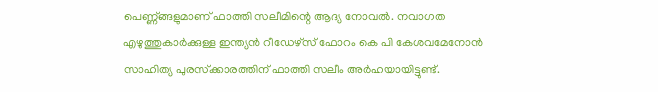പെണ്ണ്ങ്ങളുമാണ് ഫാത്തി സലീമിന്റെ ആദ്യ നോവല്‍. നവാഗത എഴുത്തുകാര്‍ക്കുള്ള ഇന്ത്യന്‍ റീഡേഴ്‌സ് ഫോറം കെ പി കേശവമേനോന്‍ സാഹിത്യ പുരസ്‌ക്കാരത്തിന് ഫാത്തി സലീം അര്‍ഹയായിട്ടുണ്ട്.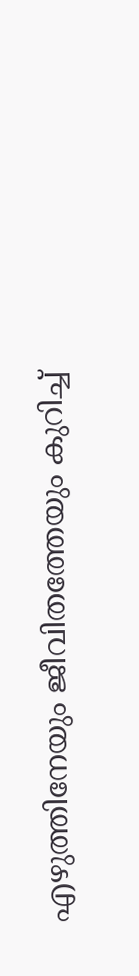എഴുത്തിനേയും ജീവിതത്തേയും കുറിച്ച്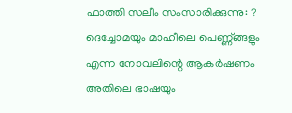ഫാത്തി സലീം സംസാരിക്കുന്നു: ? ദെച്ചോമയും മാഹീലെ പെണ്ണ്ങ്ങളും എന്ന നോവലിന്റെ ആകര്‍ഷണം അതിലെ ഭാഷയും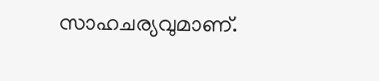സാഹചര്യവുമാണ്.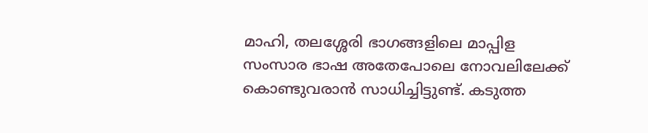മാഹി, തലശ്ശേരി ഭാഗങ്ങളിലെ മാപ്പിള സംസാര ഭാഷ അതേപോലെ നോവലിലേക്ക് കൊണ്ടുവരാന്‍ സാധിച്ചിട്ടുണ്ട്. കടുത്ത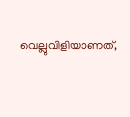വെല്ലുവിളിയാണത്,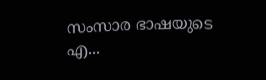സംസാര ഭാഷയുടെ എ...